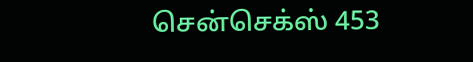சென்செக்ஸ் 453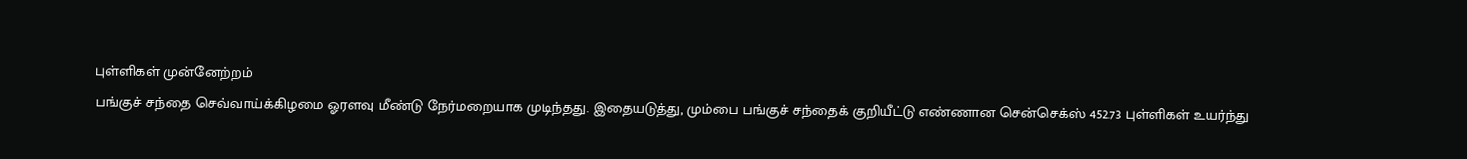புள்ளிகள் முன்னேற்றம்
பங்குச் சந்தை செவ்வாய்க்கிழமை ஓரளவு மீண்டு நேர்மறையாக முடிந்தது. இதையடுத்து, மும்பை பங்குச் சந்தைக் குறியீட்டு எண்ணான சென்செக்ஸ் 452.73 புள்ளிகள் உயர்ந்து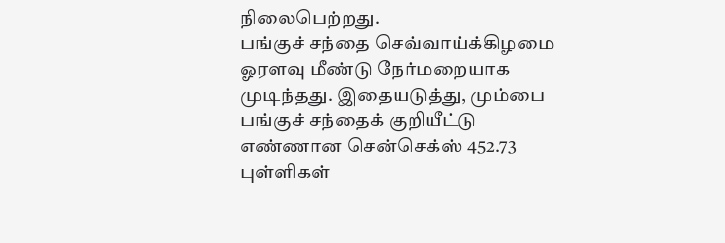நிலைபெற்றது.
பங்குச் சந்தை செவ்வாய்க்கிழமை ஓரளவு மீண்டு நேர்மறையாக முடிந்தது. இதையடுத்து, மும்பை பங்குச் சந்தைக் குறியீட்டு எண்ணான சென்செக்ஸ் 452.73 புள்ளிகள்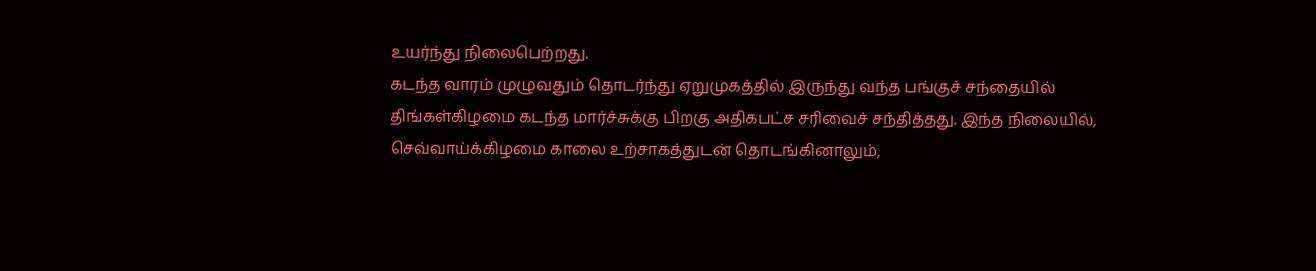உயர்ந்து நிலைபெற்றது.
கடந்த வாரம் முழுவதும் தொடர்ந்து ஏறுமுகத்தில் இருந்து வந்த பங்குச் சந்தையில் திங்கள்கிழமை கடந்த மார்ச்சுக்கு பிறகு அதிகபட்ச சரிவைச் சந்தித்தது. இந்த நிலையில், செவ்வாய்க்கிழமை காலை உற்சாகத்துடன் தொடங்கினாலும்,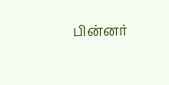பின்னர்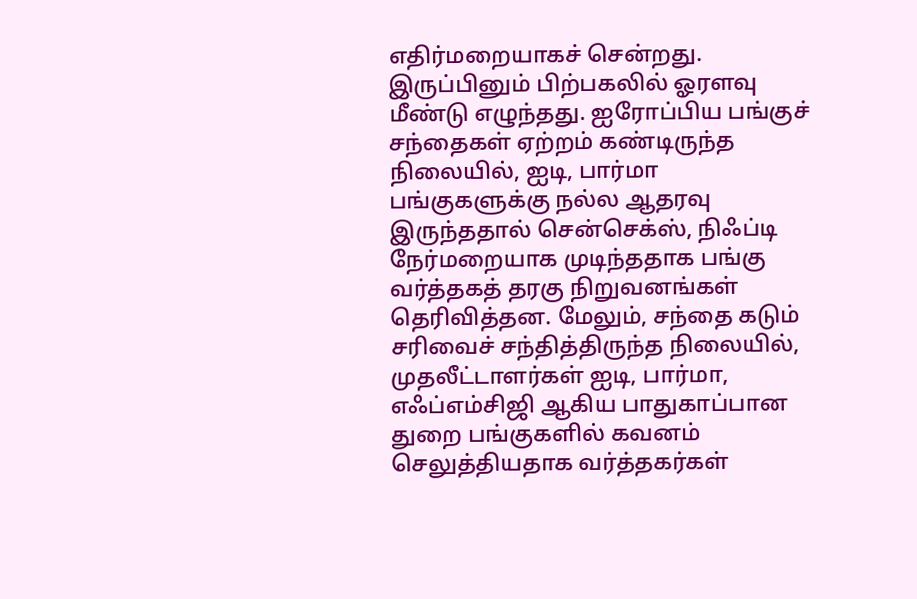எதிர்மறையாகச் சென்றது.
இருப்பினும் பிற்பகலில் ஓரளவு மீண்டு எழுந்தது. ஐரோப்பிய பங்குச் சந்தைகள் ஏற்றம் கண்டிருந்த நிலையில், ஐடி, பார்மா பங்குகளுக்கு நல்ல ஆதரவு இருந்ததால் சென்செக்ஸ், நிஃப்டி நேர்மறையாக முடிந்ததாக பங்கு வர்த்தகத் தரகு நிறுவனங்கள் தெரிவித்தன. மேலும், சந்தை கடும் சரிவைச் சந்தித்திருந்த நிலையில், முதலீட்டாளர்கள் ஐடி, பார்மா, எஃப்எம்சிஜி ஆகிய பாதுகாப்பான துறை பங்குகளில் கவனம் செலுத்தியதாக வர்த்தகர்கள்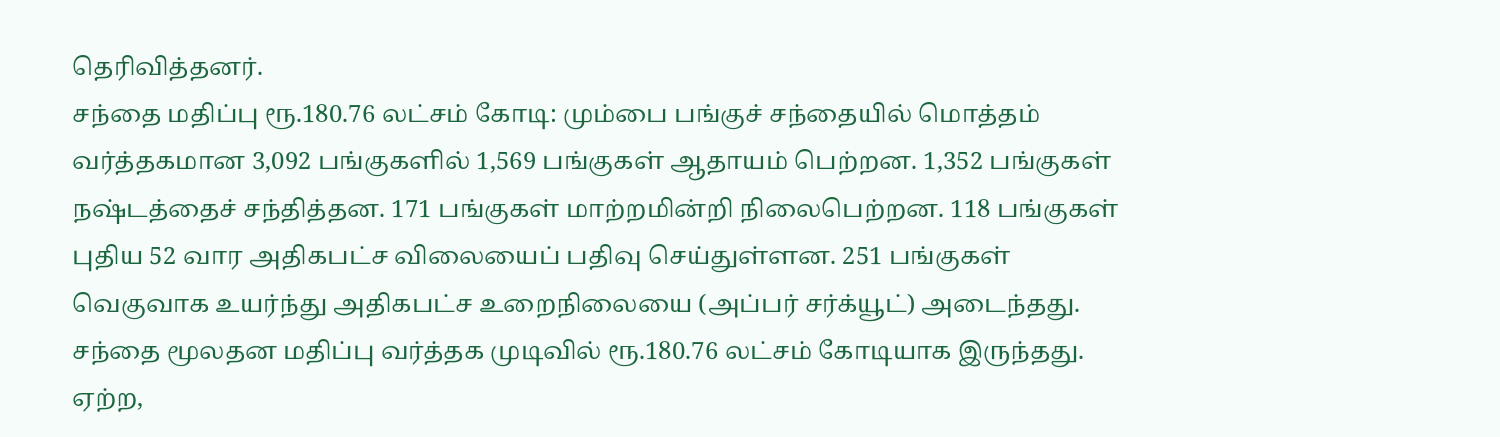தெரிவித்தனர்.
சந்தை மதிப்பு ரூ.180.76 லட்சம் கோடி: மும்பை பங்குச் சந்தையில் மொத்தம் வர்த்தகமான 3,092 பங்குகளில் 1,569 பங்குகள் ஆதாயம் பெற்றன. 1,352 பங்குகள் நஷ்டத்தைச் சந்தித்தன. 171 பங்குகள் மாற்றமின்றி நிலைபெற்றன. 118 பங்குகள் புதிய 52 வார அதிகபட்ச விலையைப் பதிவு செய்துள்ளன. 251 பங்குகள் வெகுவாக உயர்ந்து அதிகபட்ச உறைநிலையை (அப்பர் சர்க்யூட்) அடைந்தது. சந்தை மூலதன மதிப்பு வர்த்தக முடிவில் ரூ.180.76 லட்சம் கோடியாக இருந்தது.
ஏற்ற,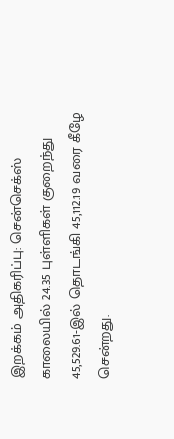இறக்கம் அதிகரிப்பு: சென்செக்ஸ் காலையில் 24.35 புள்ளிகள் குறைந்து 45,529.61-இல் தொடங்கி 45,112.19 வரை கீழே சென்றது.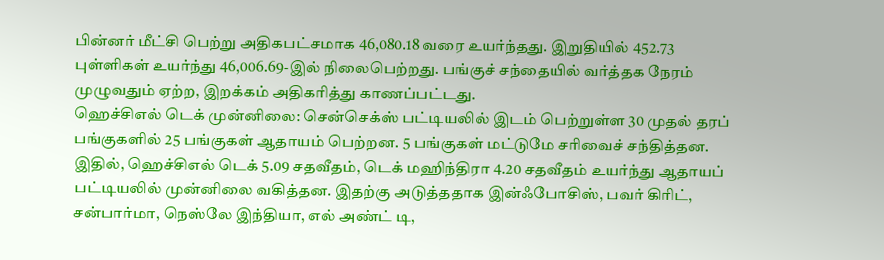பின்னர் மீட்சி பெற்று அதிகபட்சமாக 46,080.18 வரை உயர்ந்தது. இறுதியில் 452.73 புள்ளிகள் உயர்ந்து 46,006.69-இல் நிலைபெற்றது. பங்குச் சந்தையில் வர்த்தக நேரம் முழுவதும் ஏற்ற, இறக்கம் அதிகரித்து காணப்பட்டது.
ஹெச்சிஎல் டெக் முன்னிலை: சென்செக்ஸ் பட்டியலில் இடம் பெற்றுள்ள 30 முதல் தரப் பங்குகளில் 25 பங்குகள் ஆதாயம் பெற்றன. 5 பங்குகள் மட்டுமே சரிவைச் சந்தித்தன. இதில், ஹெச்சிஎல் டெக் 5.09 சதவீதம், டெக் மஹிந்திரா 4.20 சதவீதம் உயர்ந்து ஆதாயப் பட்டியலில் முன்னிலை வகித்தன. இதற்கு அடுத்ததாக இன்ஃபோசிஸ், பவர் கிரிட், சன்பார்மா, நெஸ்லே இந்தியா, எல் அண்ட் டி,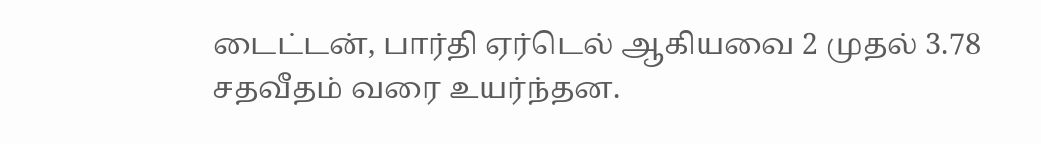டைட்டன், பார்தி ஏர்டெல் ஆகியவை 2 முதல் 3.78 சதவீதம் வரை உயர்ந்தன.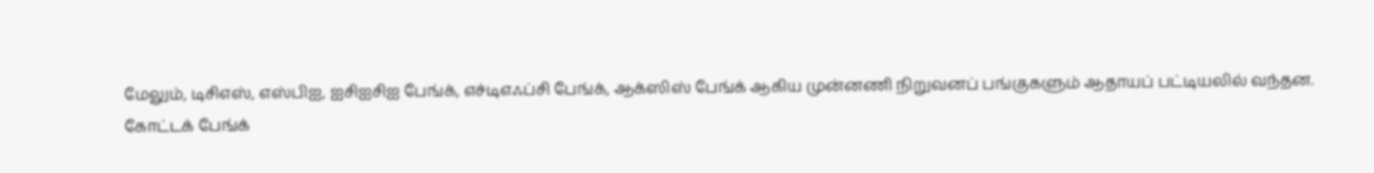மேலும், டிசிஎஸ், எஸ்பிஐ, ஐசிஐசிஐ பேங்க், எச்டிஎஃப்சி பேங்க், ஆக்ஸிஸ் பேங்க் ஆகிய முன்னணி நிறுவனப் பங்குகளும் ஆதாயப் பட்டியலில் வந்தன.
கோட்டக் பேங்க்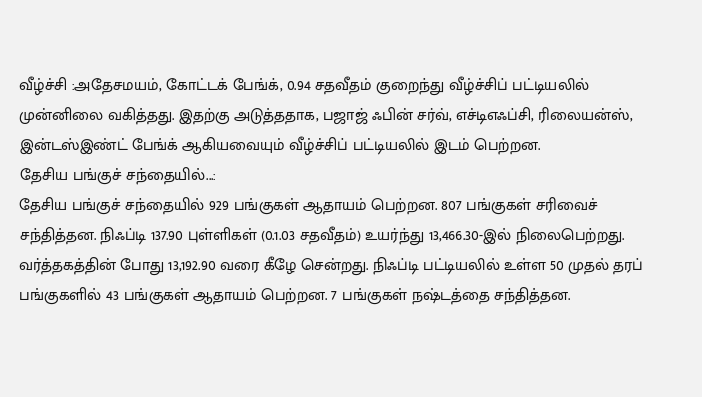வீழ்ச்சி :அதேசமயம், கோட்டக் பேங்க், 0.94 சதவீதம் குறைந்து வீழ்ச்சிப் பட்டியலில் முன்னிலை வகித்தது. இதற்கு அடுத்ததாக, பஜாஜ் ஃபின் சர்வ், எச்டிஎஃப்சி, ரிலையன்ஸ், இன்டஸ்இண்ட் பேங்க் ஆகியவையும் வீழ்ச்சிப் பட்டியலில் இடம் பெற்றன.
தேசிய பங்குச் சந்தையில்...:
தேசிய பங்குச் சந்தையில் 929 பங்குகள் ஆதாயம் பெற்றன. 807 பங்குகள் சரிவைச் சந்தித்தன. நிஃப்டி 137.90 புள்ளிகள் (0.1.03 சதவீதம்) உயர்ந்து 13,466.30-இல் நிலைபெற்றது. வர்த்தகத்தின் போது 13,192.90 வரை கீழே சென்றது. நிஃப்டி பட்டியலில் உள்ள 50 முதல் தரப் பங்குகளில் 43 பங்குகள் ஆதாயம் பெற்றன. 7 பங்குகள் நஷ்டத்தை சந்தித்தன.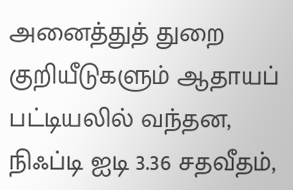அனைத்துத் துறை குறியீடுகளும் ஆதாயப் பட்டியலில் வந்தன, நிஃப்டி ஐடி 3.36 சதவீதம்,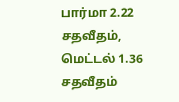பார்மா 2.22 சதவீதம், மெட்டல் 1.36 சதவீதம்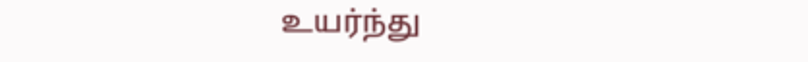உயர்ந்து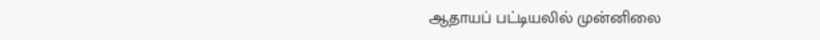ஆதாயப் பட்டியலில் முன்னிலை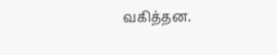வகித்தன.